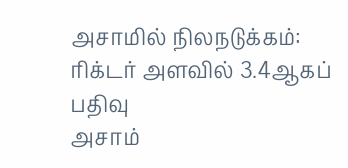அசாமில் நிலநடுக்கம்: ரிக்டர் அளவில் 3.4ஆகப் பதிவு
அசாம்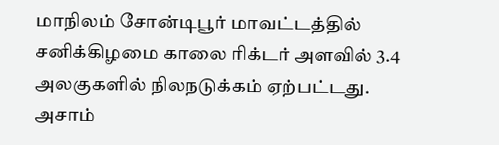மாநிலம் சோன்டிபூர் மாவட்டத்தில் சனிக்கிழமை காலை ரிக்டர் அளவில் 3.4 அலகுகளில் நிலநடுக்கம் ஏற்பட்டது.
அசாம்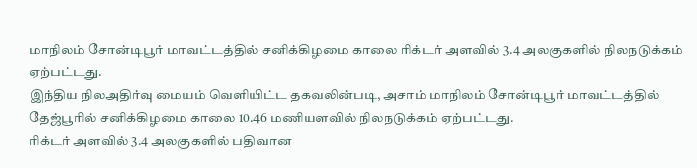மாநிலம் சோன்டிபூர் மாவட்டத்தில் சனிக்கிழமை காலை ரிக்டர் அளவில் 3.4 அலகுகளில் நிலநடுக்கம் ஏற்பட்டது.
இந்திய நிலஅதிர்வு மையம் வெளியிட்ட தகவலின்படி, அசாம் மாநிலம் சோன்டிபூர் மாவட்டத்தில் தேஜ்பூரில் சனிக்கிழமை காலை 10.46 மணியளவில் நிலநடுக்கம் ஏற்பட்டது.
ரிக்டர் அளவில் 3.4 அலகுகளில் பதிவான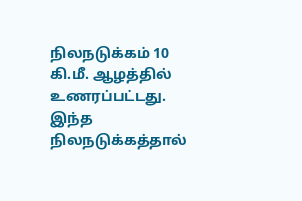நிலநடுக்கம் 10 கி.மீ. ஆழத்தில் உணரப்பட்டது. இந்த நிலநடுக்கத்தால்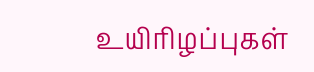உயிரிழப்புகள்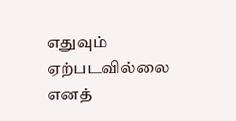எதுவும் ஏற்படவில்லை எனத்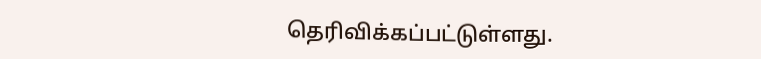தெரிவிக்கப்பட்டுள்ளது.